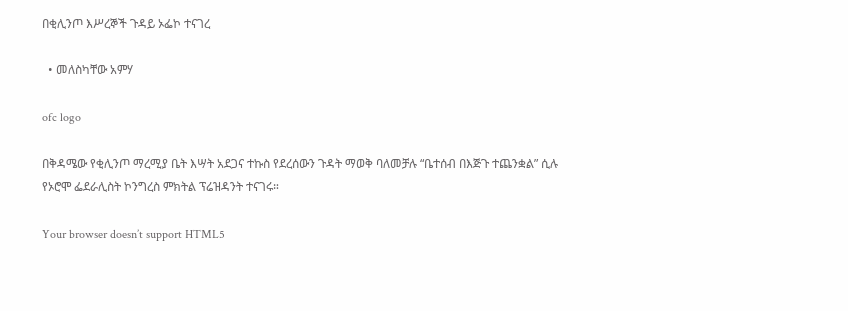በቂሊንጦ እሥረኞች ጉዳይ ኦፌኮ ተናገረ

  • መለስካቸው አምሃ

ofc logo

በቅዳሜው የቂሊንጦ ማረሚያ ቤት እሣት አደጋና ተኩስ የደረሰውን ጉዳት ማወቅ ባለመቻሉ “ቤተሰብ በእጅጉ ተጨንቋል” ሲሉ የኦሮሞ ፌደራሊስት ኮንግረስ ምክትል ፕሬዝዳንት ተናገሩ።

Your browser doesn’t support HTML5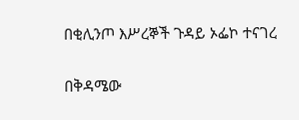በቂሊንጦ እሥረኞች ጉዳይ ኦፌኮ ተናገረ

በቅዳሜው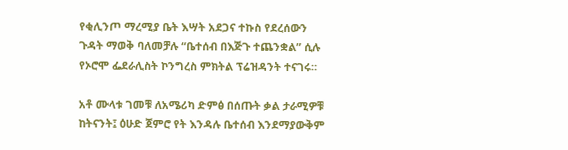የቂሊንጦ ማረሚያ ቤት እሣት አደጋና ተኩስ የደረሰውን ጉዳት ማወቅ ባለመቻሉ “ቤተሰብ በእጅጉ ተጨንቋል” ሲሉ የኦሮሞ ፌደራሊስት ኮንግረስ ምክትል ፕሬዝዳንት ተናገሩ።

አቶ ሙላቱ ገመቹ ለአሜሪካ ድምፅ በሰጡት ቃል ታራሚዎቹ ከትናንት፤ ዕሁድ ጀምሮ የት እንዳሉ ቤተሰብ እንደማያውቅም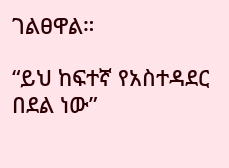ገልፀዋል።

“ይህ ከፍተኛ የአስተዳደር በደል ነው”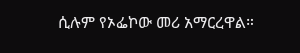ሲሉም የኦፌኮው መሪ አማርረዋል።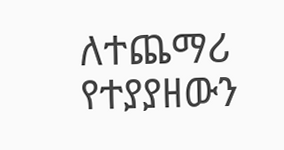ለተጨማሪ የተያያዘውን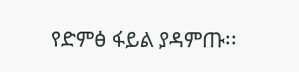የድምፅ ፋይል ያዳምጡ፡፡